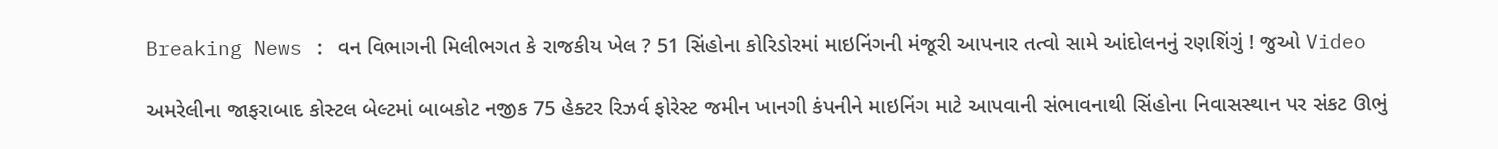Breaking News : વન વિભાગની મિલીભગત કે રાજકીય ખેલ ? 51 સિંહોના કોરિડોરમાં માઇનિંગની મંજૂરી આપનાર તત્વો સામે આંદોલનનું રણશિંગું ! જુઓ Video

અમરેલીના જાફરાબાદ કોસ્ટલ બેલ્ટમાં બાબકોટ નજીક 75 હેક્ટર રિઝર્વ ફોરેસ્ટ જમીન ખાનગી કંપનીને માઇનિંગ માટે આપવાની સંભાવનાથી સિંહોના નિવાસસ્થાન પર સંકટ ઊભું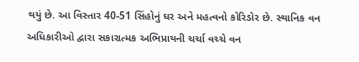થયું છે. આ વિસ્તાર 40-51 સિંહોનું ઘર અને મહત્વનો કોરિડોર છે. સ્થાનિક વન અધિકારીઓ દ્વારા સકારાત્મક અભિપ્રાયની ચર્ચા વચ્ચે વન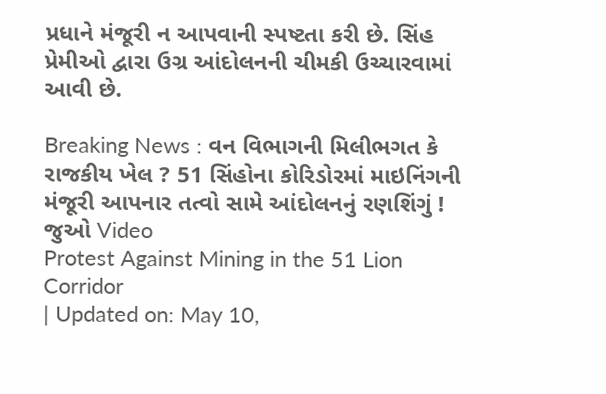પ્રધાને મંજૂરી ન આપવાની સ્પષ્ટતા કરી છે. સિંહ પ્રેમીઓ દ્વારા ઉગ્ર આંદોલનની ચીમકી ઉચ્ચારવામાં આવી છે.

Breaking News : વન વિભાગની મિલીભગત કે રાજકીય ખેલ ? 51 સિંહોના કોરિડોરમાં માઇનિંગની મંજૂરી આપનાર તત્વો સામે આંદોલનનું રણશિંગું ! જુઓ Video
Protest Against Mining in the 51 Lion Corridor
| Updated on: May 10,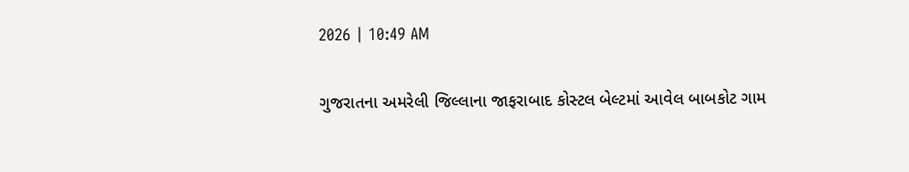2026 | 10:49 AM

ગુજરાતના અમરેલી જિલ્લાના જાફરાબાદ કોસ્ટલ બેલ્ટમાં આવેલ બાબકોટ ગામ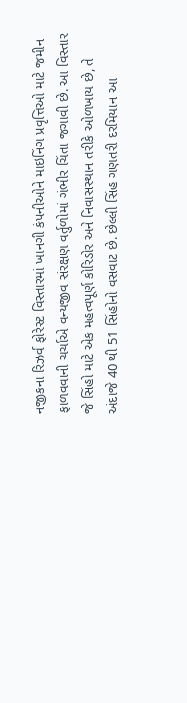નજીકના રિઝર્વ ફોરેસ્ટ વિસ્તારમાં ખાનગી કંપનીઓને માઇનિંગ પ્રવૃત્તિઓ માટે જમીન ફાળવવાની ચર્ચાએ વન્યજીવ સંરક્ષણ વર્તુળોમાં ગંભીર ચિંતા જગાવી છે. આ વિસ્તાર જે સિંહો માટે એક મહત્વપૂર્ણ કોરિડોર અને નિવાસસ્થાન તરીકે ઓળખાય છે, તે અંદાજે 40 થી 51 સિંહોનો વસવાટ છે. છેલ્લી સિંહ ગણતરી દરમિયાન આ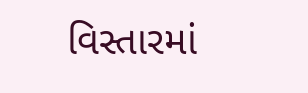વિસ્તારમાં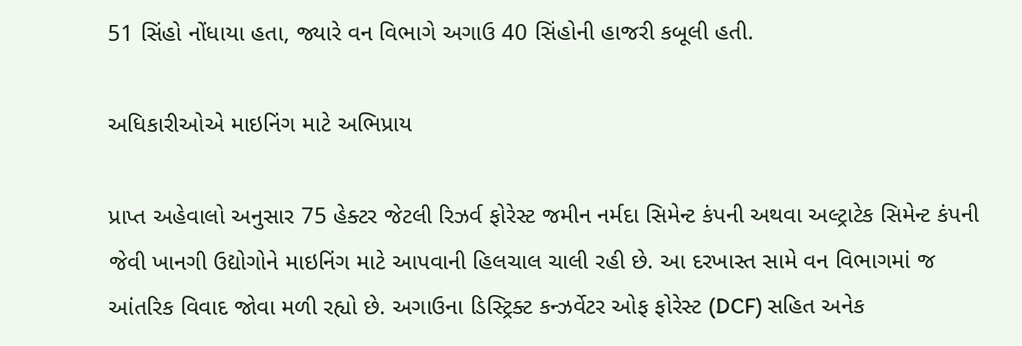51 સિંહો નોંધાયા હતા, જ્યારે વન વિભાગે અગાઉ 40 સિંહોની હાજરી કબૂલી હતી.

અધિકારીઓએ માઇનિંગ માટે અભિપ્રાય

પ્રાપ્ત અહેવાલો અનુસાર 75 હેક્ટર જેટલી રિઝર્વ ફોરેસ્ટ જમીન નર્મદા સિમેન્ટ કંપની અથવા અલ્ટ્રાટેક સિમેન્ટ કંપની જેવી ખાનગી ઉદ્યોગોને માઇનિંગ માટે આપવાની હિલચાલ ચાલી રહી છે. આ દરખાસ્ત સામે વન વિભાગમાં જ આંતરિક વિવાદ જોવા મળી રહ્યો છે. અગાઉના ડિસ્ટ્રિક્ટ કન્ઝર્વેટર ઓફ ફોરેસ્ટ (DCF) સહિત અનેક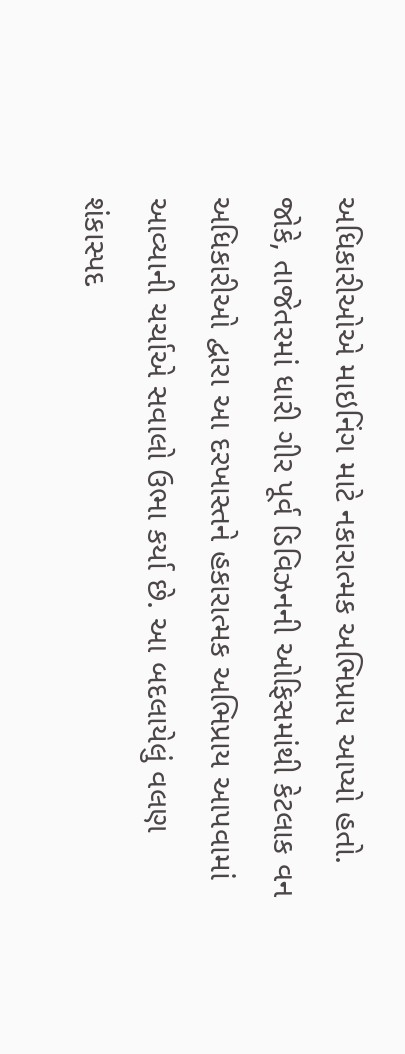અધિકારીઓએ માઇનિંગ માટે નકારાત્મક અભિપ્રાય આપ્યો હતો. જોકે, તાજેતરમાં ધારી ગીર પૂર્વ ડિવિઝનની ઓફિસમાંથી કેટલાક વન અધિકારીઓ દ્વારા આ દરખાસ્તને હકારાત્મક અભિપ્રાય આપવામાં આવ્યાની ચર્ચાએ સવાલો ઉભા કર્યા છે. આ બદલાયેલું વલણ શંકાસ્પદ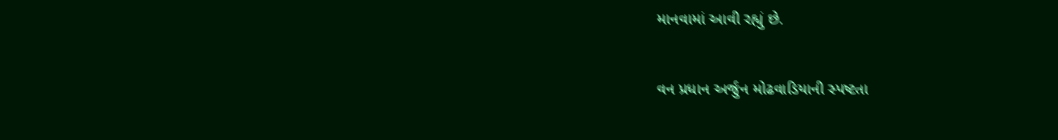માનવામાં આવી રહ્યું છે.

વન પ્રધાન અર્જુન મોઢવાડિયાની સ્પષ્ટતા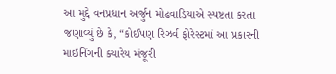આ મુદ્દે વનપ્રધાન અર્જુન મોઢવાડિયાએ સ્પષ્ટતા કરતા જણાવ્યું છે કે, “કોઈપણ રિઝર્વ ફોરેસ્ટમાં આ પ્રકારની માઇનિંગની ક્યારેય મંજૂરી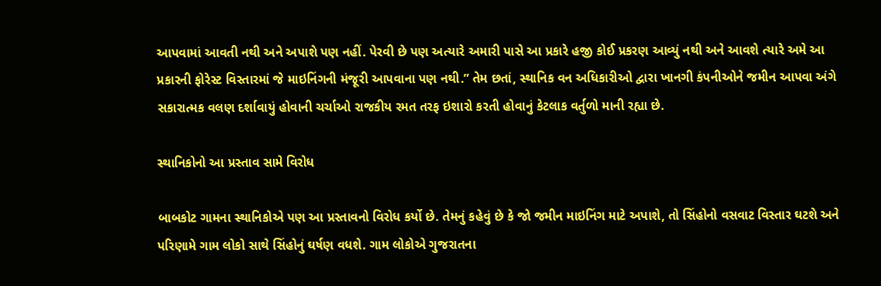આપવામાં આવતી નથી અને અપાશે પણ નહીં. પેરવી છે પણ અત્યારે અમારી પાસે આ પ્રકારે હજી કોઈ પ્રકરણ આવ્યું નથી અને આવશે ત્યારે અમે આ પ્રકારની ફોરેસ્ટ વિસ્તારમાં જે માઇનિંગની મંજૂરી આપવાના પણ નથી.” તેમ છતાં, સ્થાનિક વન અધિકારીઓ દ્વારા ખાનગી કંપનીઓને જમીન આપવા અંગે સકારાત્મક વલણ દર્શાવાયું હોવાની ચર્ચાઓ રાજકીય રમત તરફ ઇશારો કરતી હોવાનું કેટલાક વર્તુળો માની રહ્યા છે.

સ્થાનિકોનો આ પ્રસ્તાવ સામે વિરોધ

બાબકોટ ગામના સ્થાનિકોએ પણ આ પ્રસ્તાવનો વિરોધ કર્યો છે. તેમનું કહેવું છે કે જો જમીન માઇનિંગ માટે અપાશે, તો સિંહોનો વસવાટ વિસ્તાર ઘટશે અને પરિણામે ગામ લોકો સાથે સિંહોનું ઘર્ષણ વધશે. ગામ લોકોએ ગુજરાતના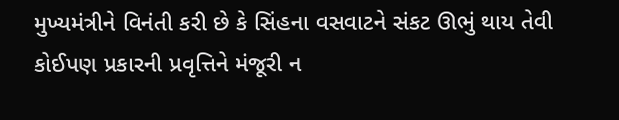મુખ્યમંત્રીને વિનંતી કરી છે કે સિંહના વસવાટને સંકટ ઊભું થાય તેવી કોઈપણ પ્રકારની પ્રવૃત્તિને મંજૂરી ન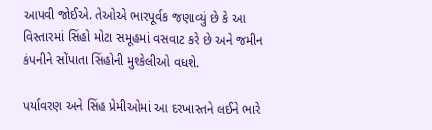આપવી જોઈએ. તેઓએ ભારપૂર્વક જણાવ્યું છે કે આ વિસ્તારમાં સિંહો મોટા સમૂહમાં વસવાટ કરે છે અને જમીન કંપનીને સોંપાતા સિંહોની મુશ્કેલીઓ વધશે.

પર્યાવરણ અને સિંહ પ્રેમીઓમાં આ દરખાસ્તને લઈને ભારે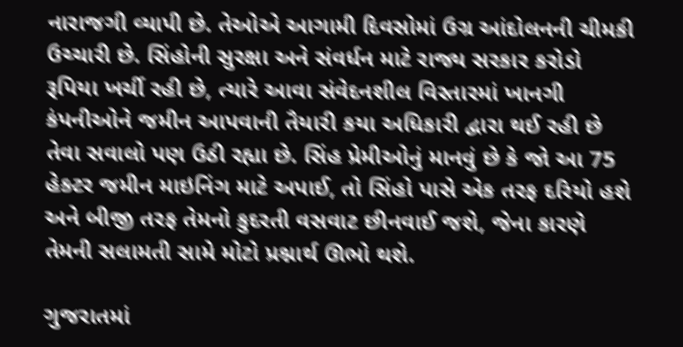નારાજગી વ્યાપી છે. તેઓએ આગામી દિવસોમાં ઉગ્ર આંદોલનની ચીમકી ઉચ્ચારી છે. સિંહોની સુરક્ષા અને સંવર્ધન માટે રાજ્ય સરકાર કરોડો રૂપિયા ખર્ચી રહી છે, ત્યારે આવા સંવેદનશીલ વિસ્તારમાં ખાનગી કંપનીઓને જમીન આપવાની તૈયારી કયા અધિકારી દ્વારા થઈ રહી છે તેવા સવાલો પણ ઉઠી રહ્યા છે. સિંહ પ્રેમીઓનું માનવું છે કે જો આ 75 હેક્ટર જમીન માઇનિંગ માટે અપાઈ, તો સિંહો પાસે એક તરફ દરિયો હશે અને બીજી તરફ તેમનો કુદરતી વસવાટ છીનવાઈ જશે, જેના કારણે તેમની સલામતી સામે મોટો પ્રશ્નાર્થ ઊભો થશે.

ગુજરાતમાં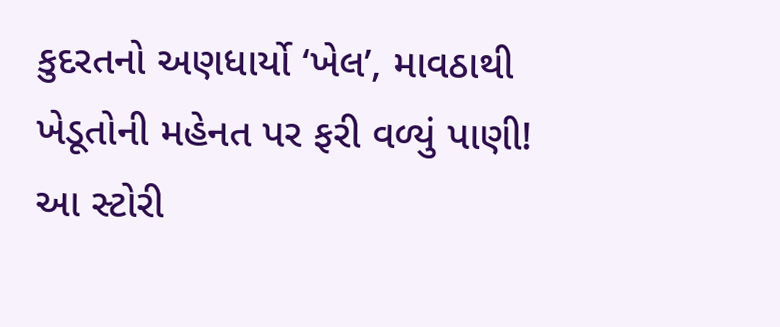કુદરતનો અણધાર્યો ‘ખેલ’, માવઠાથી ખેડૂતોની મહેનત પર ફરી વળ્યું પાણી! આ સ્ટોરી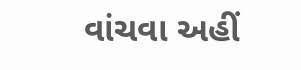વાંચવા અહીં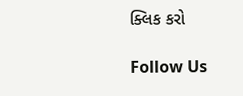ક્લિક કરો

Follow Us